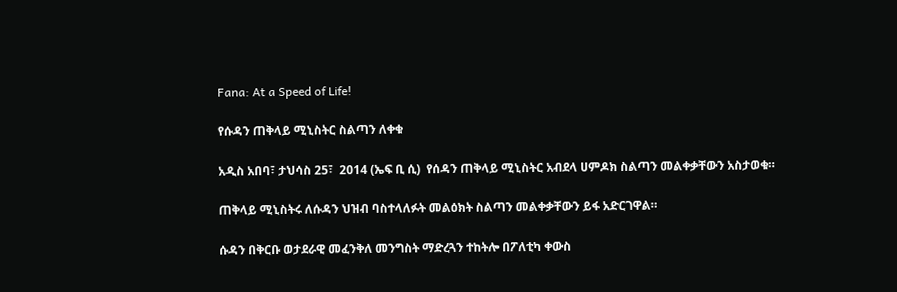Fana: At a Speed of Life!

የሱዳን ጠቅላይ ሚኒስትር ስልጣን ለቀቁ

አዲስ አበባ፣ ታህሳስ 25፣  2014 (ኤፍ ቢ ሲ)  የሰዳን ጠቅላይ ሚኒስትር አብደላ ሀምዶክ ስልጣን መልቀቃቸውን አስታወቁ።

ጠቅላይ ሚኒስትሩ ለሱዳን ህዝብ ባስተላለፉት መልዕክት ስልጣን መልቀቃቸውን ይፋ አድርገዋል።

ሱዳን በቅርቡ ወታደራዊ መፈንቅለ መንግስት ማድረጓን ተከትሎ በፖለቲካ ቀውስ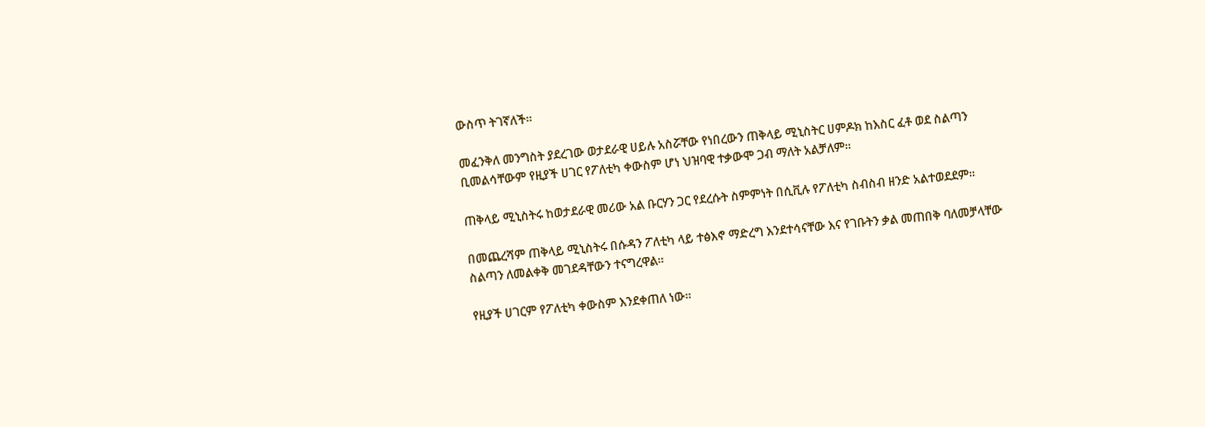ውስጥ ትገኛለች።

መፈንቅለ መንግስት ያደረገው ወታደራዊ ሀይሉ አስሯቸው የነበረውን ጠቅላይ ሚኒስትር ሀምዶክ ከእስር ፈቶ ወደ ስልጣን ቢመልሳቸውም የዚያች ሀገር የፖለቲካ ቀውስም ሆነ ህዝባዊ ተቃውሞ ጋብ ማለት አልቻለም።

ጠቅላይ ሚኒስትሩ ከወታደራዊ መሪው አል ቡርሃን ጋር የደረሱት ስምምነት በሲቪሉ የፖለቲካ ስብስብ ዘንድ አልተወደደም።

በመጨረሻም ጠቅላይ ሚኒስትሩ በሱዳን ፖለቲካ ላይ ተፅእኖ ማድረግ እንደተሳናቸው እና የገቡትን ቃል መጠበቅ ባለመቻላቸው ስልጣን ለመልቀቅ መገደዳቸውን ተናግረዋል።

የዚያች ሀገርም የፖለቲካ ቀውስም እንደቀጠለ ነው።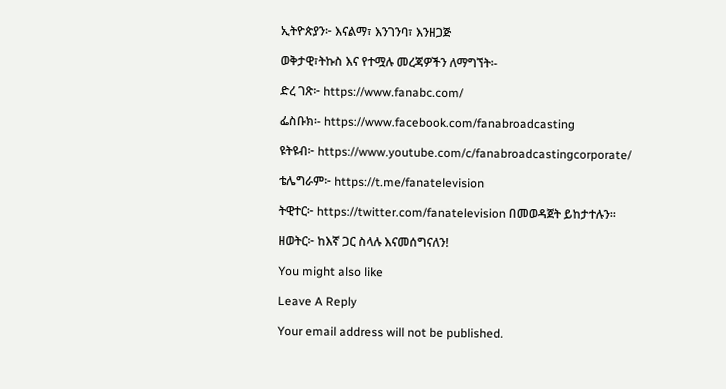ኢትዮጵያን፦ እናልማ፣ እንገንባ፣ እንዘጋጅ

ወቅታዊ፣ትኩስ እና የተሟሉ መረጃዎችን ለማግኘት፡-

ድረ ገጽ፦ https://www.fanabc.com/

ፌስቡክ፡- https://www.facebook.com/fanabroadcasting

ዩትዩብ፦ https://www.youtube.com/c/fanabroadcastingcorporate/

ቴሌግራም፦ https://t.me/fanatelevision

ትዊተር፦ https://twitter.com/fanatelevision በመወዳጀት ይከታተሉን፡፡

ዘወትር፦ ከእኛ ጋር ስላሉ እናመሰግናለን!

You might also like

Leave A Reply

Your email address will not be published.